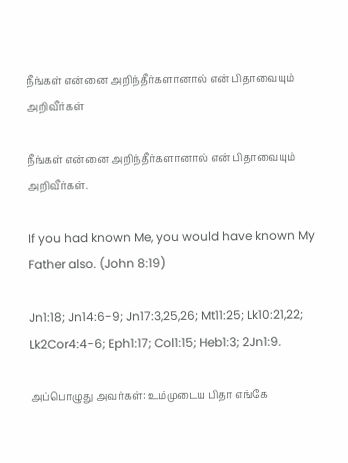நீங்கள் என்னை அறிந்தீர்களானால் என் பிதாவையும் அறிவீர்கள்

நீங்கள் என்னை அறிந்தீர்களானால் என் பிதாவையும் அறிவீர்கள்.

If you had known Me, you would have known My Father also. (John 8:19)

Jn1:18; Jn14:6-9; Jn17:3,25,26; Mt11:25; Lk10:21,22; Lk2Cor4:4-6; Eph1:17; Col1:15; Heb1:3; 2Jn1:9.

அப்பொழுது அவர்கள்: உம்முடைய பிதா எங்கே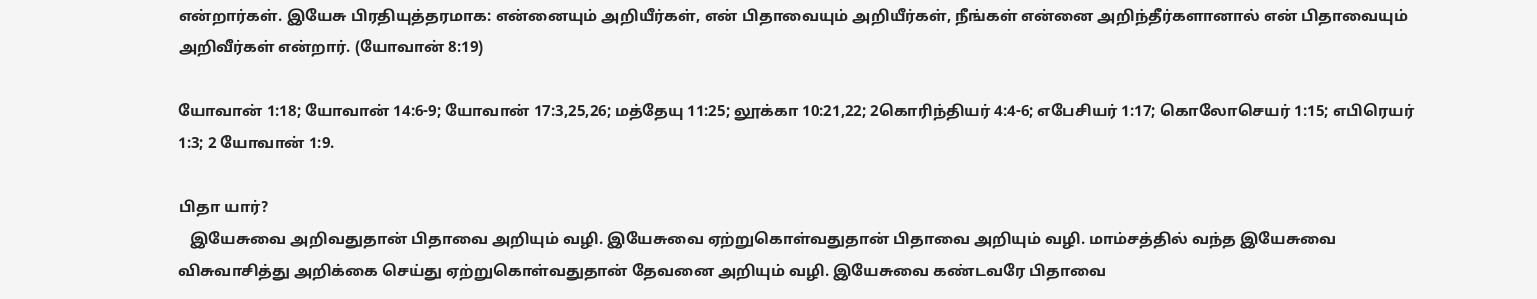என்றார்கள். இயேசு பிரதியுத்தரமாக: என்னையும் அறியீர்கள், என் பிதாவையும் அறியீர்கள், நீங்கள் என்னை அறிந்தீர்களானால் என் பிதாவையும் அறிவீர்கள் என்றார். (யோவான் 8:19)

யோவான் 1:18; யோவான் 14:6-9; யோவான் 17:3,25,26; மத்தேயு 11:25; லூக்கா 10:21,22; 2கொரிந்தியர் 4:4-6; எபேசியர் 1:17; கொலோசெயர் 1:15; எபிரெயர் 1:3; 2 யோவான் 1:9.

பிதா யார்?
   இயேசுவை அறிவதுதான் பிதாவை அறியும் வழி. இயேசுவை ஏற்றுகொள்வதுதான் பிதாவை அறியும் வழி. மாம்சத்தில் வந்த இயேசுவை விசுவாசித்து அறிக்கை செய்து ஏற்றுகொள்வதுதான் தேவனை அறியும் வழி. இயேசுவை கண்டவரே பிதாவை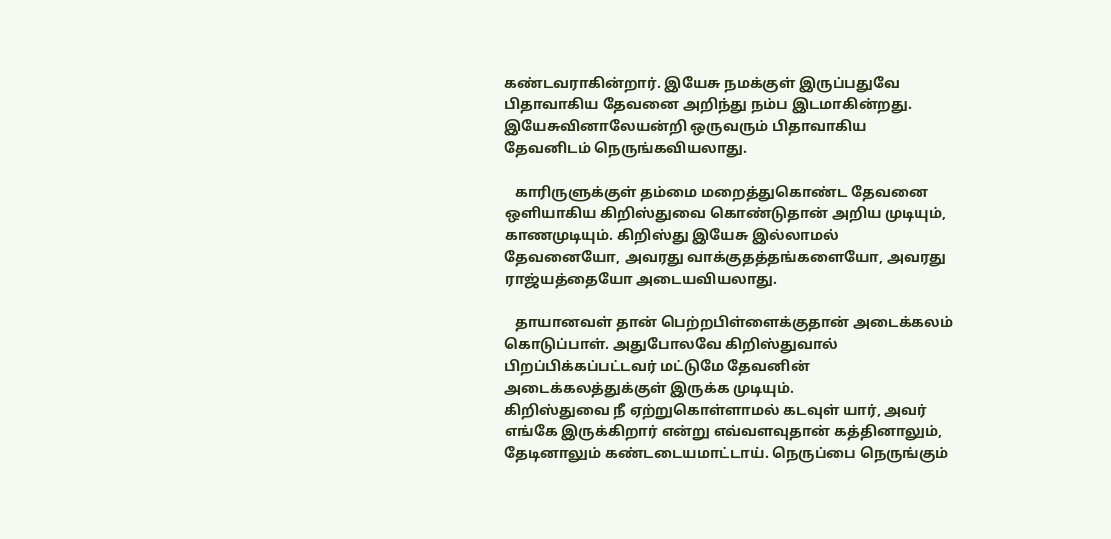கண்டவராகின்றார். இயேசு நமக்குள் இருப்பதுவே பிதாவாகிய தேவனை அறிந்து நம்ப இடமாகின்றது. இயேசுவினாலேயன்றி ஒருவரும் பிதாவாகிய தேவனிடம் நெருங்கவியலாது.

   காரிருளுக்குள் தம்மை மறைத்துகொண்ட தேவனை ஒளியாகிய கிறிஸ்துவை கொண்டுதான் அறிய முடியும், காணமுடியும். கிறிஸ்து இயேசு இல்லாமல் தேவனையோ, அவரது வாக்குதத்தங்களையோ, அவரது ராஜ்யத்தையோ அடையவியலாது.

   தாயானவள் தான் பெற்றபிள்ளைக்குதான் அடைக்கலம் கொடுப்பாள். அதுபோலவே கிறிஸ்துவால் பிறப்பிக்கப்பட்டவர் மட்டுமே தேவனின் அடைக்கலத்துக்குள் இருக்க முடியும்.
கிறிஸ்துவை நீ ஏற்றுகொள்ளாமல் கடவுள் யார், அவர் எங்கே இருக்கிறார் என்று எவ்வளவுதான் கத்தினாலும், தேடினாலும் கண்டடையமாட்டாய். நெருப்பை நெருங்கும்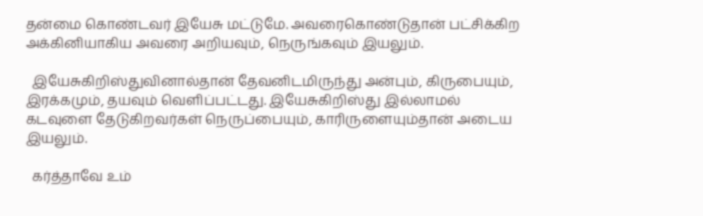தன்மை கொண்டவர் இயேசு மட்டுமே. அவரைகொண்டுதான் பட்சிக்கிற அக்கினியாகிய அவரை அறியவும், நெருங்கவும் இயலும்.

  இயேசுகிறிஸ்துவினால்தான் தேவனிடமிருந்து அன்பும், கிருபையும், இரக்கமும், தயவும் வெளிப்பட்டது. இயேசுகிறிஸ்து இல்லாமல் கடவுளை தேடுகிறவர்கள் நெருப்பையும், காரிருளையும்தான் அடைய இயலும்.

  கர்த்தாவே உம்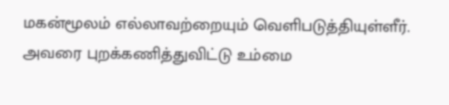மகன்மூலம் எல்லாவற்றையும் வெளிபடுத்தியுள்ளீர். அவரை புறக்கணித்துவிட்டு உம்மை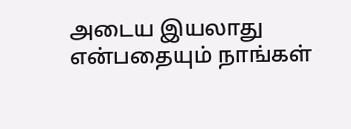அடைய இயலாது என்பதையும் நாங்கள்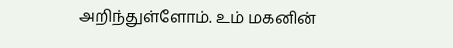அறிந்துள்ளோம். உம் மகனின்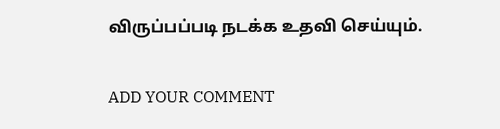விருப்பப்படி நடக்க உதவி செய்யும்.

ADD YOUR COMMENT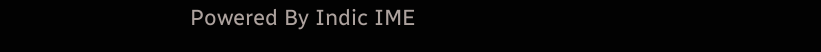Powered By Indic IME